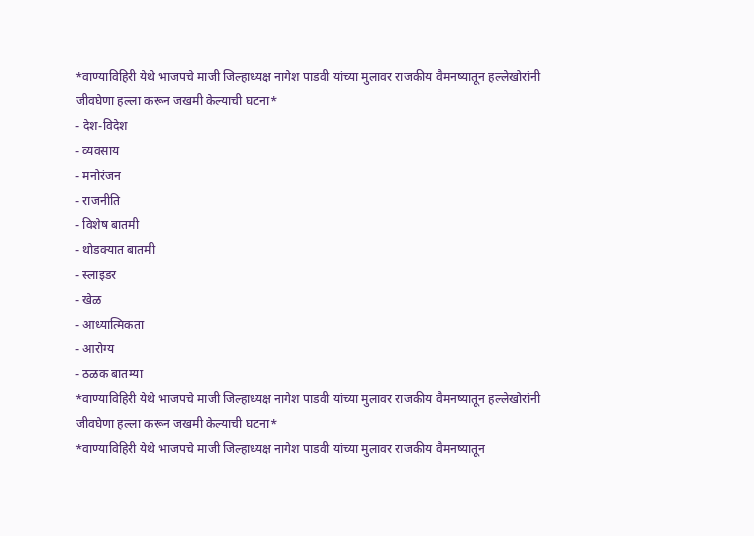*वाण्याविहिरी येथे भाजपचे माजी जिल्हाध्यक्ष नागेश पाडवी यांच्या मुलावर राजकीय वैमनष्यातून हल्लेखोरांनी जीवघेणा हल्ला करून जखमी केल्याची घटना*
- देश-विदेश
- व्यवसाय
- मनोरंजन
- राजनीति
- विशेष बातमी
- थोडक्यात बातमी
- स्लाइडर
- खेळ
- आध्यात्मिकता
- आरोग्य
- ठळक बातम्या
*वाण्याविहिरी येथे भाजपचे माजी जिल्हाध्यक्ष नागेश पाडवी यांच्या मुलावर राजकीय वैमनष्यातून हल्लेखोरांनी जीवघेणा हल्ला करून जखमी केल्याची घटना*
*वाण्याविहिरी येथे भाजपचे माजी जिल्हाध्यक्ष नागेश पाडवी यांच्या मुलावर राजकीय वैमनष्यातून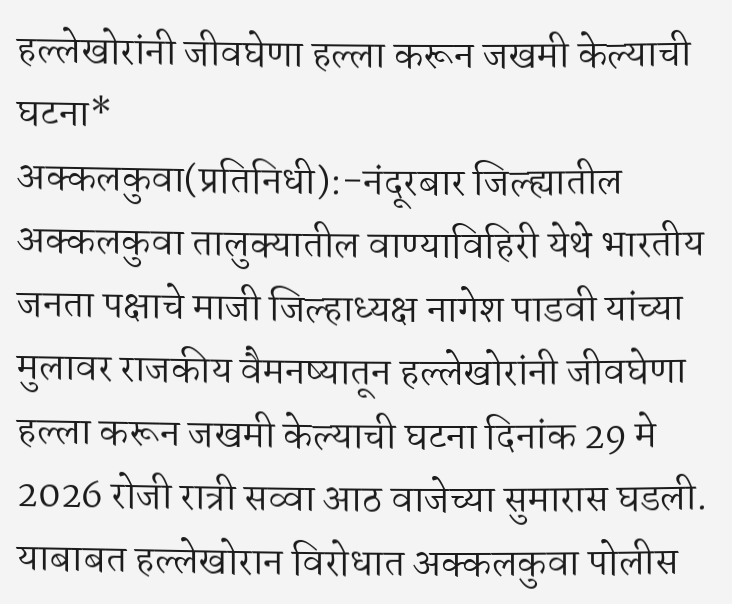हल्लेखोरांनी जीवघेणा हल्ला करून जखमी केल्याची घटना*
अक्कलकुवा(प्रतिनिधी):-नंदूरबार जिल्ह्यातील अक्कलकुवा तालुक्यातील वाण्याविहिरी येथे भारतीय जनता पक्षाचे माजी जिल्हाध्यक्ष नागेश पाडवी यांच्या मुलावर राजकीय वैमनष्यातून हल्लेखोरांनी जीवघेणा हल्ला करून जखमी केल्याची घटना दिनांक 29 मे 2026 रोजी रात्री सव्वा आठ वाजेच्या सुमारास घडली. याबाबत हल्लेखोरान विरोधात अक्कलकुवा पोलीस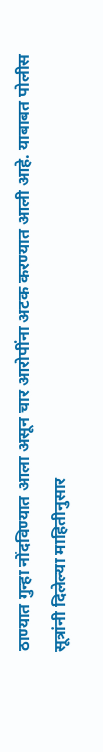ठाण्यात गुन्हा नोंदविण्यात आला असून चार आरोपींना अटक करण्यात आली आहे. याबाबत पोलीस सूत्रांनी दिलेल्या माहितीनुसार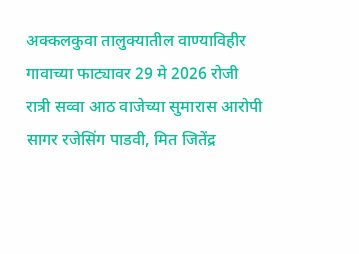अक्कलकुवा तालुक्यातील वाण्याविहीर गावाच्या फाट्यावर 29 मे 2026 रोजी रात्री सव्वा आठ वाजेच्या सुमारास आरोपी सागर रजेसिंग पाडवी, मित जितेंद्र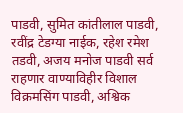पाडवी, सुमित कांतीलाल पाडवी, रवींद्र टेडग्या नाईक, रहेश रमेश तडवी, अजय मनोज पाडवी सर्व राहणार वाण्याविहीर विशाल विक्रमसिंग पाडवी, अश्विक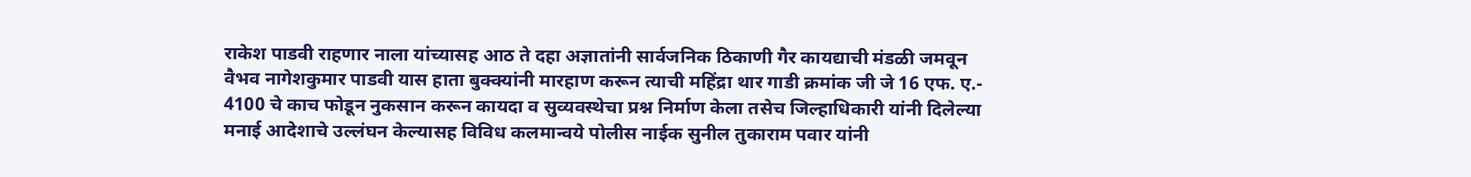राकेश पाडवी राहणार नाला यांच्यासह आठ ते दहा अज्ञातांनी सार्वजनिक ठिकाणी गैर कायद्याची मंडळी जमवून वैभव नागेशकुमार पाडवी यास हाता बुक्क्यांनी मारहाण करून त्याची महिंद्रा थार गाडी क्रमांक जी जे 16 एफ. ए.- 4100 चे काच फोडून नुकसान करून कायदा व सुव्यवस्थेचा प्रश्न निर्माण केला तसेच जिल्हाधिकारी यांनी दिलेल्या मनाई आदेशाचे उल्लंघन केल्यासह विविध कलमान्वये पोलीस नाईक सुनील तुकाराम पवार यांनी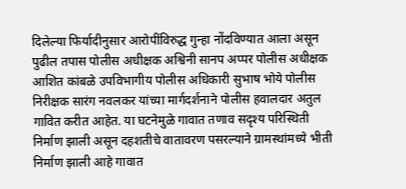दिलेल्या फिर्यादीनुसार आरोपींविरुद्ध गुन्हा नोंदविण्यात आला असून पुढील तपास पोलीस अधीक्षक अश्विनी सानप अप्पर पोलीस अधीक्षक आशित कांबळे उपविभागीय पोलीस अधिकारी सुभाष भोये पोलीस निरीक्षक सारंग नवलकर यांच्या मार्गदर्शनाने पोलीस हवालदार अतुल गावित करीत आहेत. या घटनेमुळे गावात तणाव सदृश्य परिस्थिती निर्माण झाली असून दहशतीचे वातावरण पसरल्याने ग्रामस्थांमध्ये भीती निर्माण झाली आहे गावात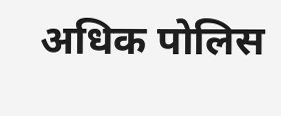अधिक पोलिस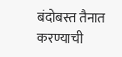बंदोबस्त तैनात करण्याची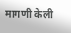मागणी केली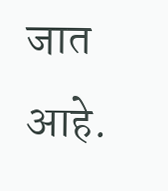जात आहे.